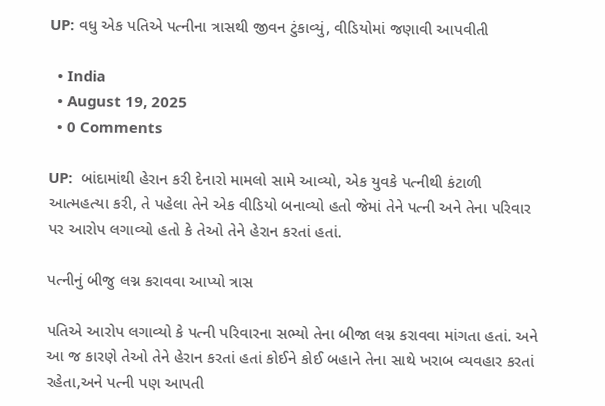UP: વધુ એક પતિએ પત્નીના ત્રાસથી જીવન ટુંકાવ્યું, વીડિયોમાં જણાવી આપવીતી

  • India
  • August 19, 2025
  • 0 Comments

UP:  બાંદામાંથી હેરાન કરી દેનારો મામલો સામે આવ્યો, એક યુવકે પત્નીથી કંટાળી આત્મહત્યા કરી, તે પહેલા તેને એક વીડિયો બનાવ્યો હતો જેમાં તેને પત્ની અને તેના પરિવાર પર આરોપ લગાવ્યો હતો કે તેઓ તેને હેરાન કરતાં હતાં.

પત્નીનું બીજુ લગ્ન કરાવવા આપ્યો ત્રાસ

પતિએ આરોપ લગાવ્યો કે પત્ની પરિવારના સભ્યો તેના બીજા લગ્ન કરાવવા માંગતા હતાં. અને આ જ કારણે તેઓ તેને હેરાન કરતાં હતાં કોઈને કોઈ બહાને તેના સાથે ખરાબ વ્યવહાર કરતાં રહેતા,અને પત્ની પણ આપતી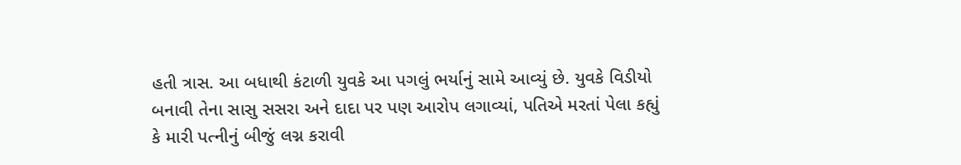હતી ત્રાસ. આ બધાથી કંટાળી યુવકે આ પગલું ભર્યાનું સામે આવ્યું છે. યુવકે વિડીયો બનાવી તેના સાસુ સસરા અને દાદા પર પણ આરોપ લગાવ્યાં, પતિએ મરતાં પેલા કહ્યું કે મારી પત્નીનું બીજું લગ્ન કરાવી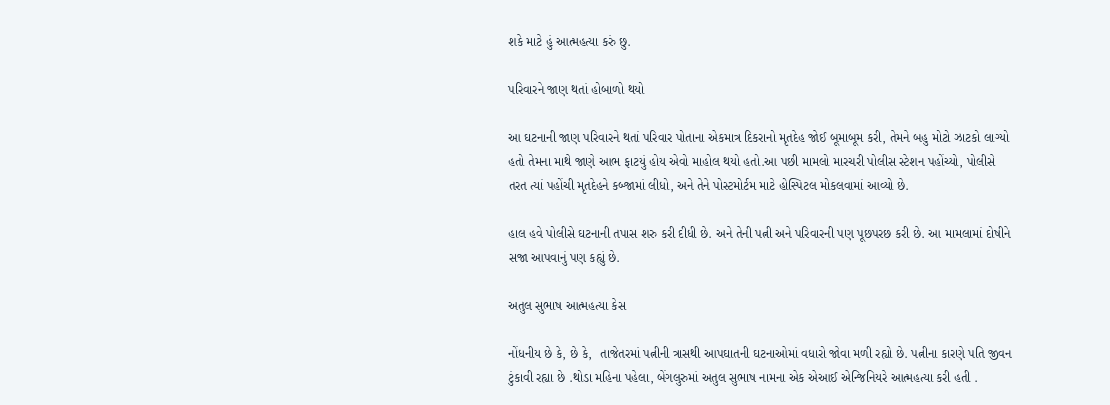શકે માટે હું આત્મહત્યા કરું છુ.

પરિવારને જાણ થતાં હોબાળો થયો

આ ઘટનાની જાણ પરિવારને થતાં પરિવાર પોતાના એકમાત્ર દિકરાનો મૃતદેહ જોઈ બૂમાબૂમ કરી, તેમને બહુ મોટો ઝાટકો લાગ્યો હતો તેમના માથે જાણે આભ ફાટયું હોય એવો માહોલ થયો હતો.આ પછી મામલો મારચરી પોલીસ સ્ટેશન પહોંચ્યો, પોલીસે તરત ત્યાં પહોંચી મૃતદેહને કબ્જામાં લીધો, અને તેને પોસ્ટમોર્ટમ માટે હોસ્પિટલ મોકલવામાં આવ્યો છે.

હાલ હવે પોલીસે ઘટનાની તપાસ શરુ કરી દીધી છે. અને તેની પત્ની અને પરિવારની પણ પૂછપરછ કરી છે. આ મામલામાં દોષીને સજા આપવાનું પણ કહ્યું છે.

અતુલ સુભાષ આત્મહત્યા કેસ

નોંધનીય છે કે, છે કે,  તાજેતરમાં પત્નીની ત્રાસથી આપઘાતની ઘટનાઓમાં વધારો જોવા મળી રહ્યો છે. પત્નીના કારણે પતિ જીવન ટુંકાવી રહ્યા છે .થોડા મહિના પહેલા, બેંગલુરુમાં અતુલ સુભાષ નામના એક એઆઈ એન્જિનિયરે આત્મહત્યા કરી હતી .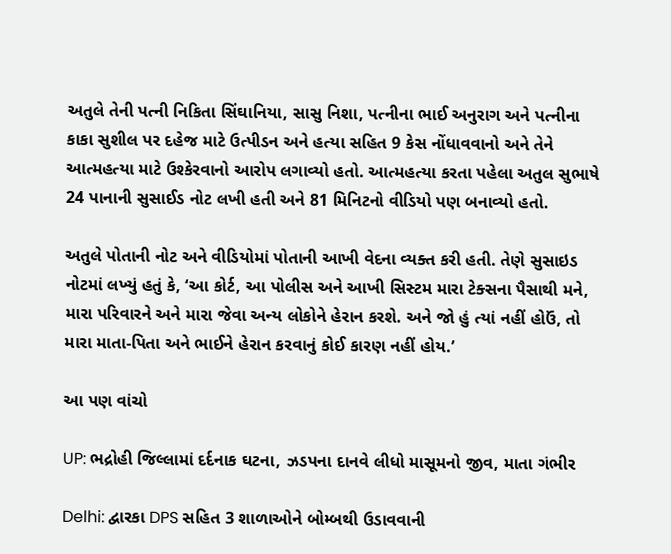અતુલે તેની પત્ની નિકિતા સિંઘાનિયા, સાસુ નિશા, પત્નીના ભાઈ અનુરાગ અને પત્નીના કાકા સુશીલ પર દહેજ માટે ઉત્પીડન અને હત્યા સહિત 9 કેસ નોંધાવવાનો અને તેને આત્મહત્યા માટે ઉશ્કેરવાનો આરોપ લગાવ્યો હતો. આત્મહત્યા કરતા પહેલા અતુલ સુભાષે 24 પાનાની સુસાઈડ નોટ લખી હતી અને 81 મિનિટનો વીડિયો પણ બનાવ્યો હતો.

અતુલે પોતાની નોટ અને વીડિયોમાં પોતાની આખી વેદના વ્યક્ત કરી હતી. તેણે સુસાઇડ નોટમાં લખ્યું હતું કે, ‘આ કોર્ટ, આ પોલીસ અને આખી સિસ્ટમ મારા ટેક્સના પૈસાથી મને, મારા પરિવારને અને મારા જેવા અન્ય લોકોને હેરાન કરશે. અને જો હું ત્યાં નહીં હોઉં, તો મારા માતા-પિતા અને ભાઈને હેરાન કરવાનું કોઈ કારણ નહીં હોય.’

આ પણ વાંચો

UP: ભદ્રોહી જિલ્લામાં દર્દનાક ઘટના, ઝડપના દાનવે લીધો માસૂમનો જીવ, માતા ગંભીર

Delhi: દ્વારકા DPS સહિત 3 શાળાઓને બોમ્બથી ઉડાવવાની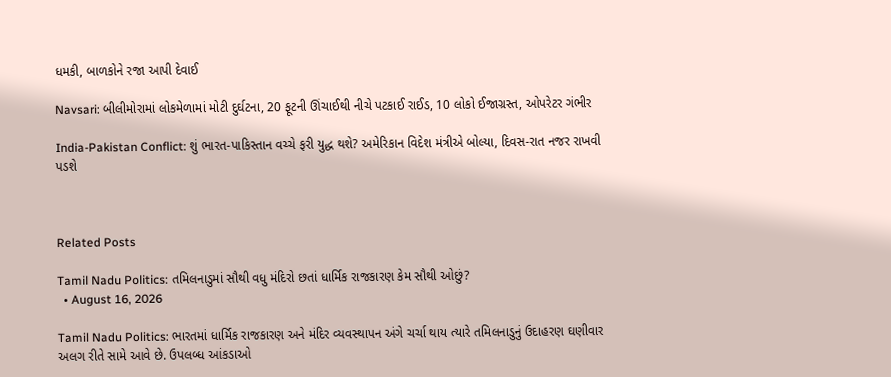ધમકી, બાળકોને રજા આપી દેવાઈ

Navsari: બીલીમોરામાં લોકમેળામાં મોટી દુર્ઘટના, 20 ફૂટની ઊંચાઈથી નીચે પટકાઈ રાઈડ, 10 લોકો ઈજાગ્રસ્ત, ઓપરેટર ગંભીર

India-Pakistan Conflict: શું ભારત-પાકિસ્તાન વચ્ચે ફરી યુદ્ધ થશે? અમેરિકાન વિદેશ મંત્રીએ બોલ્યા, દિવસ-રાત નજર રાખવી પડશે



Related Posts

Tamil Nadu Politics: તમિલનાડુમાં સૌથી વધુ મંદિરો છતાં ધાર્મિક રાજકારણ કેમ સૌથી ઓછું?
  • August 16, 2026

Tamil Nadu Politics: ભારતમાં ધાર્મિક રાજકારણ અને મંદિર વ્યવસ્થાપન અંગે ચર્ચા થાય ત્યારે તમિલનાડુનું ઉદાહરણ ઘણીવાર અલગ રીતે સામે આવે છે. ઉપલબ્ધ આંકડાઓ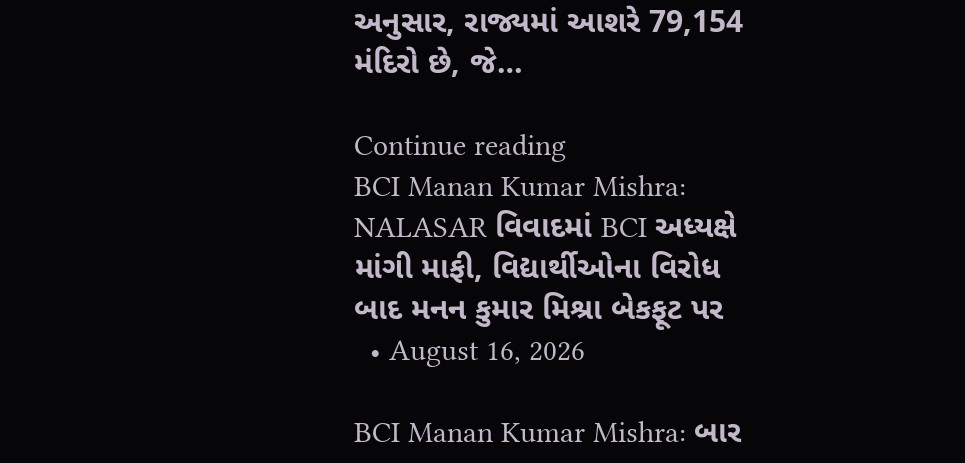અનુસાર, રાજ્યમાં આશરે 79,154 મંદિરો છે, જે…

Continue reading
BCI Manan Kumar Mishra: NALASAR વિવાદમાં BCI અધ્યક્ષે માંગી માફી, વિદ્યાર્થીઓના વિરોધ બાદ મનન કુમાર મિશ્રા બેકફૂટ પર
  • August 16, 2026

BCI Manan Kumar Mishra: બાર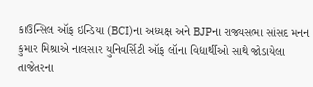કાઉન્સિલ ઑફ ઇન્ડિયા (BCI)ના અધ્યક્ષ અને BJPના રાજ્યસભા સાંસદ મનન કુમાર મિશ્રાએ નાલસાર યુનિવર્સિટી ઑફ લૉના વિદ્યાર્થીઓ સાથે જોડાયેલા તાજેતરના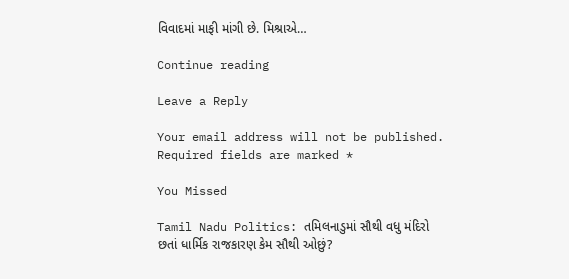વિવાદમાં માફી માંગી છે. મિશ્રાએ…

Continue reading

Leave a Reply

Your email address will not be published. Required fields are marked *

You Missed

Tamil Nadu Politics: તમિલનાડુમાં સૌથી વધુ મંદિરો છતાં ધાર્મિક રાજકારણ કેમ સૌથી ઓછું?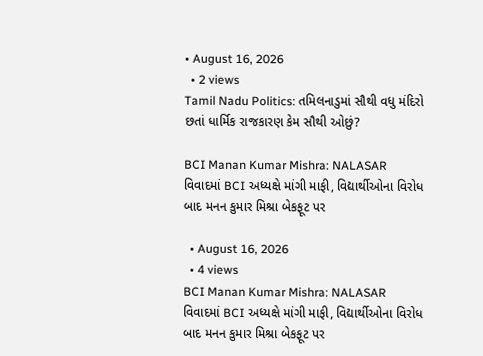• August 16, 2026
  • 2 views
Tamil Nadu Politics: તમિલનાડુમાં સૌથી વધુ મંદિરો છતાં ધાર્મિક રાજકારણ કેમ સૌથી ઓછું?

BCI Manan Kumar Mishra: NALASAR વિવાદમાં BCI અધ્યક્ષે માંગી માફી, વિદ્યાર્થીઓના વિરોધ બાદ મનન કુમાર મિશ્રા બેકફૂટ પર

  • August 16, 2026
  • 4 views
BCI Manan Kumar Mishra: NALASAR વિવાદમાં BCI અધ્યક્ષે માંગી માફી, વિદ્યાર્થીઓના વિરોધ બાદ મનન કુમાર મિશ્રા બેકફૂટ પર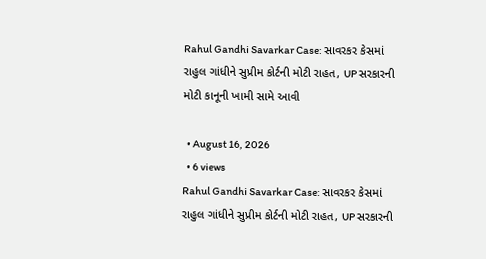Rahul Gandhi Savarkar Case: સાવરકર કેસમાં રાહુલ ગાંધીને સુપ્રીમ કોર્ટની મોટી રાહત, UP સરકારની મોટી કાનૂની ખામી સામે આવી

  • August 16, 2026
  • 6 views
Rahul Gandhi Savarkar Case: સાવરકર કેસમાં રાહુલ ગાંધીને સુપ્રીમ કોર્ટની મોટી રાહત, UP સરકારની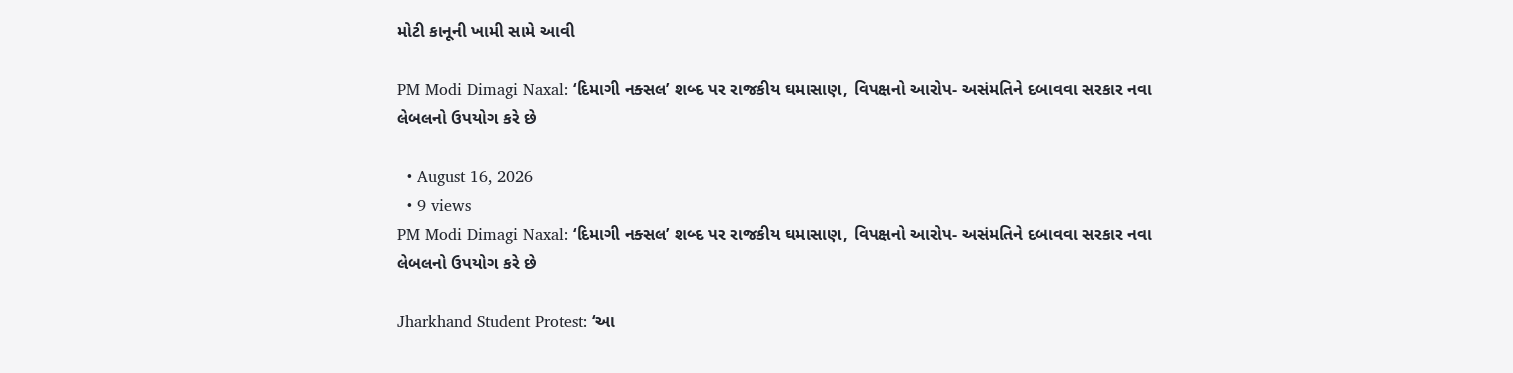મોટી કાનૂની ખામી સામે આવી

PM Modi Dimagi Naxal: ‘દિમાગી નક્સલ’ શબ્દ પર રાજકીય ઘમાસાણ, વિપક્ષનો આરોપ- અસંમતિને દબાવવા સરકાર નવા લેબલનો ઉપયોગ કરે છે

  • August 16, 2026
  • 9 views
PM Modi Dimagi Naxal: ‘દિમાગી નક્સલ’ શબ્દ પર રાજકીય ઘમાસાણ, વિપક્ષનો આરોપ- અસંમતિને દબાવવા સરકાર નવા લેબલનો ઉપયોગ કરે છે

Jharkhand Student Protest: ‘આ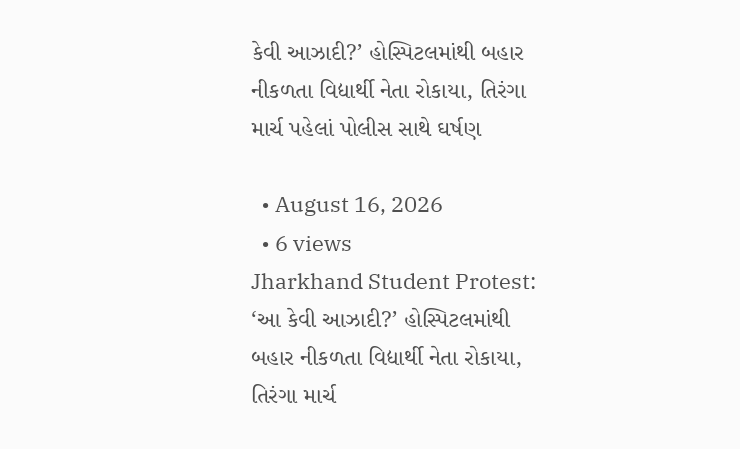કેવી આઝાદી?’ હોસ્પિટલમાંથી બહાર નીકળતા વિદ્યાર્થી નેતા રોકાયા, તિરંગા માર્ચ પહેલાં પોલીસ સાથે ઘર્ષણ

  • August 16, 2026
  • 6 views
Jharkhand Student Protest: ‘આ કેવી આઝાદી?’ હોસ્પિટલમાંથી બહાર નીકળતા વિદ્યાર્થી નેતા રોકાયા, તિરંગા માર્ચ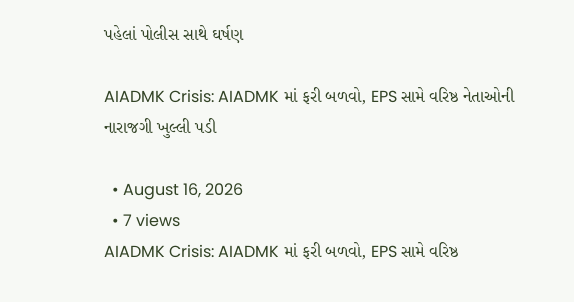પહેલાં પોલીસ સાથે ઘર્ષણ

AIADMK Crisis: AIADMK માં ફરી બળવો, EPS સામે વરિષ્ઠ નેતાઓની નારાજગી ખુલ્લી પડી

  • August 16, 2026
  • 7 views
AIADMK Crisis: AIADMK માં ફરી બળવો, EPS સામે વરિષ્ઠ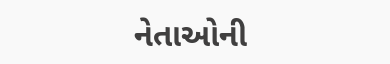નેતાઓની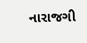નારાજગી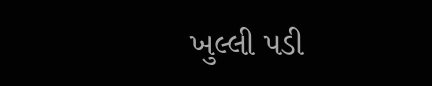ખુલ્લી પડી